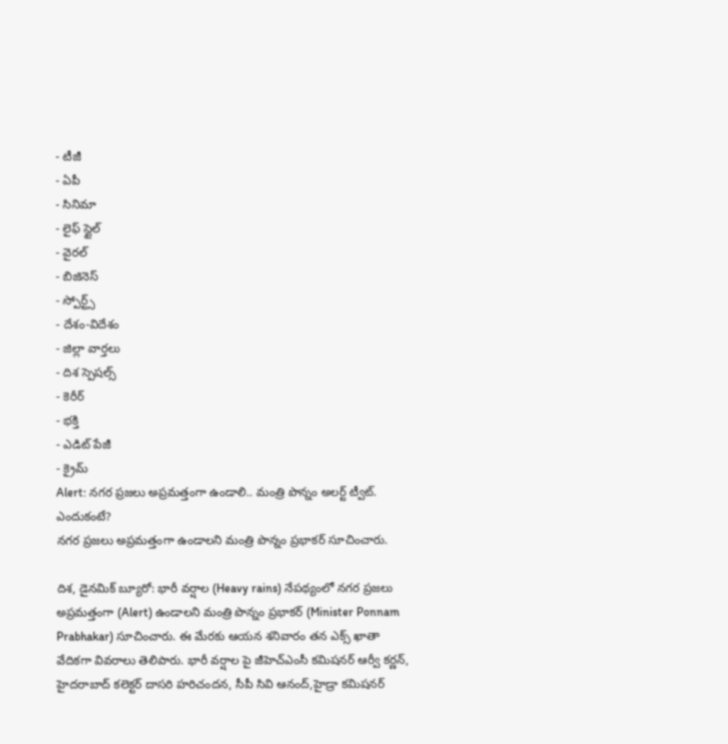- టీజీ
- ఏపీ
- సినిమా
- లైఫ్ స్టైల్
- వైరల్
- బిజినెస్
- స్పోర్ట్స్
- దేశం-విదేశం
- జిల్లా వార్తలు
- దిశ స్పెషల్స్
- కెరీర్
- భక్తి
- ఎడిట్ పేజీ
- క్రైమ్
Alert: నగర ప్రజలు అప్రమత్తంగా ఉండాలి.. మంత్రి పొన్నం అలర్ట్ ట్వీట్. ఎందుకంటే?
నగర ప్రజలు అప్రమత్తంగా ఉండాలని మంత్రి పొన్నం ప్రభాకర్ సూచించారు.

దిశ, డైనమిక్ బ్యూరో: భారీ వర్షాల (Heavy rains) నేపథ్యంలో నగర ప్రజలు అప్రమత్తంగా (Alert) ఉండాలని మంత్రి పొన్నం ప్రభాకర్ (Minister Ponnam Prabhakar) సూచించారు. ఈ మేరకు ఆయన శనివారం తన ఎక్స్ ఖాతా వేదికగా వివరాలు తెలిపారు. భారీ వర్షాల పై జీహెచ్ఎంసీ కమిషనర్ ఆర్వీ కర్ణన్, హైదరాబాద్ కలెక్టర్ దాసరి హరిచందన, సీపీ సివి ఆనంద్,హైడ్రా కమిషనర్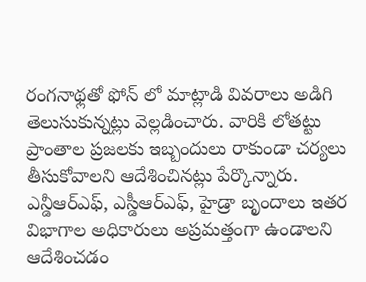రంగనాథ్లతో ఫోన్ లో మాట్లాడి వివరాలు అడిగి తెలుసుకున్నట్లు వెల్లడించారు. వారికి లోతట్టు ప్రాంతాల ప్రజలకు ఇబ్బందులు రాకుండా చర్యలు తీసుకోవాలని ఆదేశించినట్లు పేర్కొన్నారు. ఎన్డీఆర్ఎఫ్, ఎస్డీఆర్ఎఫ్, హైడ్రా బృందాలు ఇతర విభాగాల అధికారులు అప్రమత్తంగా ఉండాలని ఆదేశించడం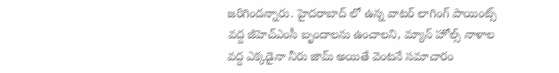జరిగిందన్నారు. హైదరాబాద్ లో ఉన్న వాటర్ లాగింగ్ పాయింట్స్ వద్ద జీహెచ్ఎంసీ బృందాలను ఉంచాలని, మ్యాన్ హోల్స్ నాళాల వద్ద ఎక్కడైనా నీరు జామ్ అయితే వెంటనే సమాచారం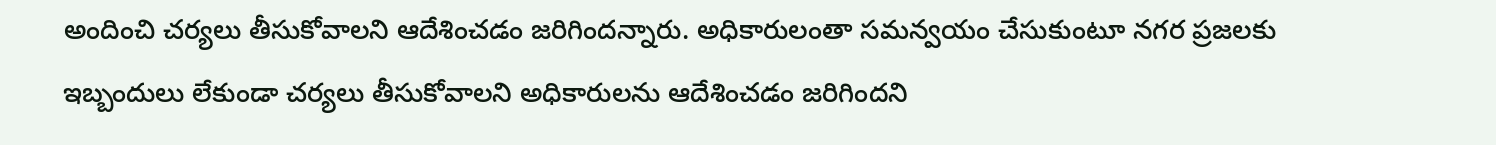అందించి చర్యలు తీసుకోవాలని ఆదేశించడం జరిగిందన్నారు. అధికారులంతా సమన్వయం చేసుకుంటూ నగర ప్రజలకు ఇబ్బందులు లేకుండా చర్యలు తీసుకోవాలని అధికారులను ఆదేశించడం జరిగిందని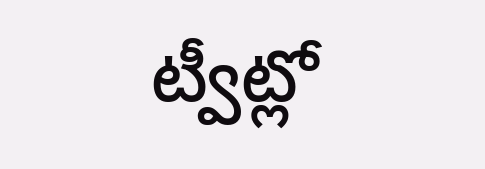ట్వీట్లో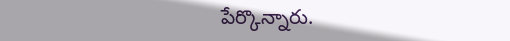పేర్కొన్నారు.